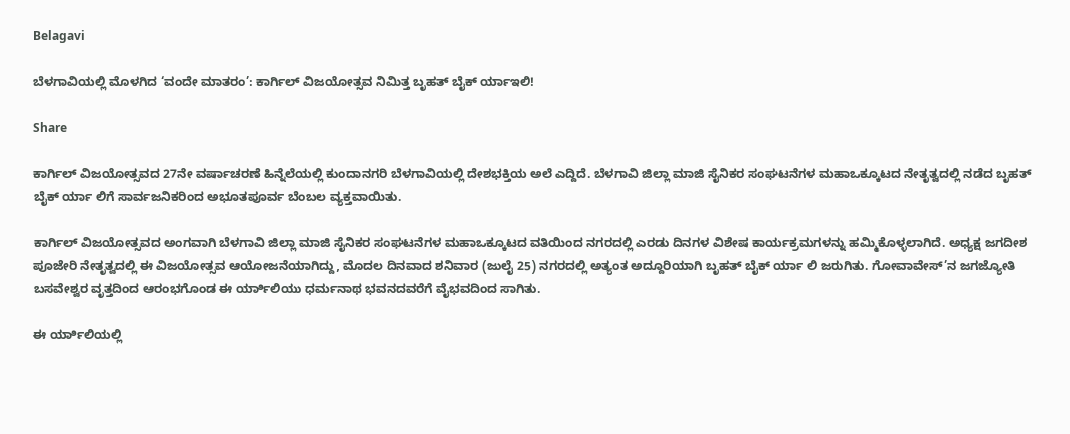Belagavi

ಬೆಳಗಾವಿಯಲ್ಲಿ ಮೊಳಗಿದ ‘ವಂದೇ ಮಾತರಂ’: ಕಾರ್ಗಿಲ್ ವಿಜಯೋತ್ಸವ ನಿಮಿತ್ತ ಬೃಹತ್ ಬೈಕ್ ರ್ಯಾಇಲಿ!

Share

ಕಾರ್ಗಿಲ್ ವಿಜಯೋತ್ಸವದ 27ನೇ ವರ್ಷಾಚರಣೆ ಹಿನ್ನೆಲೆಯಲ್ಲಿ ಕುಂದಾನಗರಿ ಬೆಳಗಾವಿಯಲ್ಲಿ ದೇಶಭಕ್ತಿಯ ಅಲೆ ಎದ್ದಿದೆ. ಬೆಳಗಾವಿ ಜಿಲ್ಲಾ ಮಾಜಿ ಸೈನಿಕರ ಸಂಘಟನೆಗಳ ಮಹಾಒಕ್ಕೂಟದ ನೇತೃತ್ವದಲ್ಲಿ ನಡೆದ ಬೃಹತ್ ಬೈಕ್ ರ್ಯಾ ಲಿಗೆ ಸಾರ್ವಜನಿಕರಿಂದ ಅಭೂತಪೂರ್ವ ಬೆಂಬಲ ವ್ಯಕ್ತವಾಯಿತು.

ಕಾರ್ಗಿಲ್ ವಿಜಯೋತ್ಸವದ ಅಂಗವಾಗಿ ಬೆಳಗಾವಿ ಜಿಲ್ಲಾ ಮಾಜಿ ಸೈನಿಕರ ಸಂಘಟನೆಗಳ ಮಹಾಒಕ್ಕೂಟದ ವತಿಯಿಂದ ನಗರದಲ್ಲಿ ಎರಡು ದಿನಗಳ ವಿಶೇಷ ಕಾರ್ಯಕ್ರಮಗಳನ್ನು ಹಮ್ಮಿಕೊಳ್ಳಲಾಗಿದೆ. ಅಧ್ಯಕ್ಷ ಜಗದೀಶ ಪೂಜೇರಿ ನೇತೃತ್ವದಲ್ಲಿ ಈ ವಿಜಯೋತ್ಸವ ಆಯೋಜನೆಯಾಗಿದ್ದು, ಮೊದಲ ದಿನವಾದ ಶನಿವಾರ (ಜುಲೈ 25) ನಗರದಲ್ಲಿ ಅತ್ಯಂತ ಅದ್ದೂರಿಯಾಗಿ ಬೃಹತ್ ಬೈಕ್ ರ್ಯಾ ಲಿ ಜರುಗಿತು. ಗೋವಾವೇಸ್’ನ ಜಗಜ್ಯೋತಿ ಬಸವೇಶ್ವರ ವೃತ್ತದಿಂದ ಆರಂಭಗೊಂಡ ಈ ರ್ಯಾಿಲಿಯು ಧರ್ಮನಾಥ ಭವನದವರೆಗೆ ವೈಭವದಿಂದ ಸಾಗಿತು.

ಈ ರ್ಯಾಿಲಿಯಲ್ಲಿ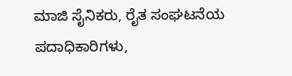ಮಾಜಿ ಸೈನಿಕರು, ರೈತ ಸಂಘಟನೆಯ ಪದಾಧಿಕಾರಿಗಳು,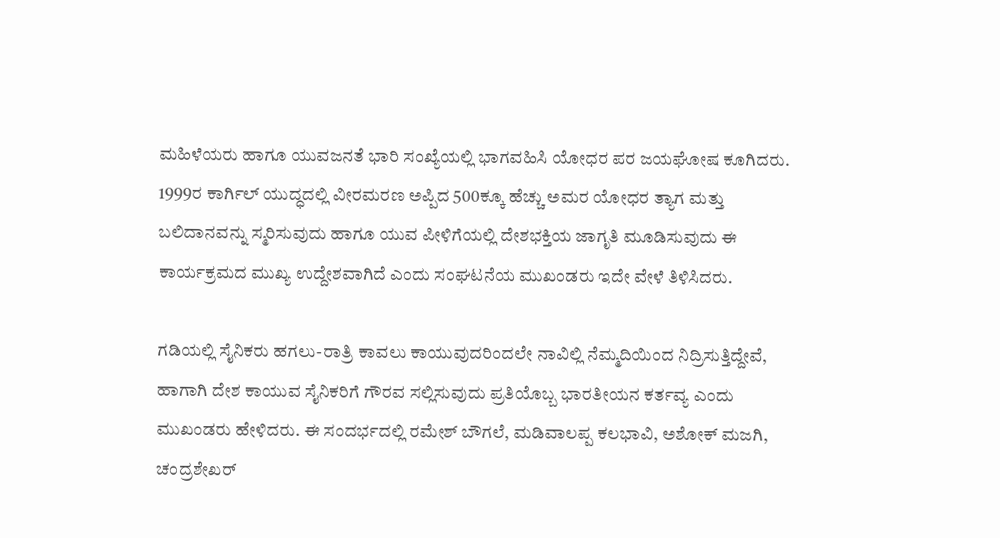ಮಹಿಳೆಯರು ಹಾಗೂ ಯುವಜನತೆ ಭಾರಿ ಸಂಖ್ಯೆಯಲ್ಲಿ ಭಾಗವಹಿಸಿ ಯೋಧರ ಪರ ಜಯಘೋಷ ಕೂಗಿದರು. 1999ರ ಕಾರ್ಗಿಲ್ ಯುದ್ಧದಲ್ಲಿ ವೀರಮರಣ ಅಪ್ಪಿದ 500ಕ್ಕೂ ಹೆಚ್ಚು ಅಮರ ಯೋಧರ ತ್ಯಾಗ ಮತ್ತು ಬಲಿದಾನವನ್ನು ಸ್ಮರಿಸುವುದು ಹಾಗೂ ಯುವ ಪೀಳಿಗೆಯಲ್ಲಿ ದೇಶಭಕ್ತಿಯ ಜಾಗೃತಿ ಮೂಡಿಸುವುದು ಈ ಕಾರ್ಯಕ್ರಮದ ಮುಖ್ಯ ಉದ್ದೇಶವಾಗಿದೆ ಎಂದು ಸಂಘಟನೆಯ ಮುಖಂಡರು ಇದೇ ವೇಳೆ ತಿಳಿಸಿದರು.

ಗಡಿಯಲ್ಲಿ ಸೈನಿಕರು ಹಗಲು-ರಾತ್ರಿ ಕಾವಲು ಕಾಯುವುದರಿಂದಲೇ ನಾವಿಲ್ಲಿ ನೆಮ್ಮದಿಯಿಂದ ನಿದ್ರಿಸುತ್ತಿದ್ದೇವೆ, ಹಾಗಾಗಿ ದೇಶ ಕಾಯುವ ಸೈನಿಕರಿಗೆ ಗೌರವ ಸಲ್ಲಿಸುವುದು ಪ್ರತಿಯೊಬ್ಬ ಭಾರತೀಯನ ಕರ್ತವ್ಯ ಎಂದು ಮುಖಂಡರು ಹೇಳಿದರು. ಈ ಸಂದರ್ಭದಲ್ಲಿ ರಮೇಶ್ ಬೌಗಲೆ, ಮಡಿವಾಲಪ್ಪ ಕಲಭಾವಿ, ಅಶೋಕ್ ಮಜಗಿ, ಚಂದ್ರಶೇಖರ್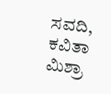ಸವದಿ, ಕವಿತಾ ಮಿಶ್ರಾ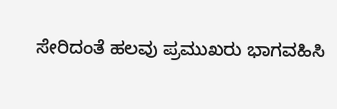ಸೇರಿದಂತೆ ಹಲವು ಪ್ರಮುಖರು ಭಾಗವಹಿಸಿ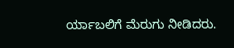ರ್ಯಾಬಲಿಗೆ ಮೆರುಗು ನೀಡಿದರು.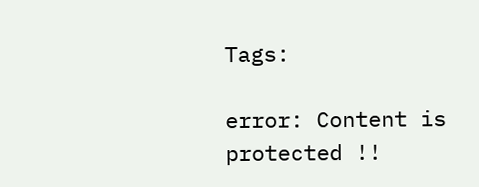Tags:

error: Content is protected !!